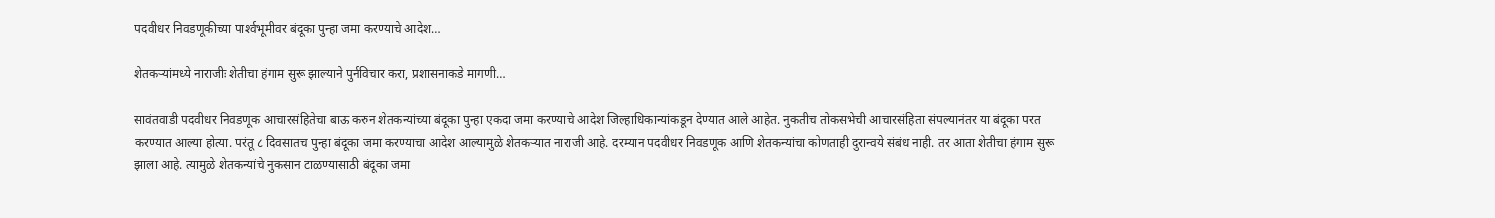पदवीधर निवडणूकीच्या पार्श्‍वभूमीवर बंदूका पुन्हा जमा करण्याचे आदेश…

शेतकर्‍यांमध्ये नाराजीः शेतीचा हंगाम सुरू झाल्याने पुर्नविचार करा, प्रशासनाकडे मागणी…

सावंतवाडी पदवीधर निवडणूक आचारसंहितेचा बाऊ करुन शेतकन्यांच्या बंदूका पुन्हा एकदा जमा करण्याचे आदेश जिल्हाधिकान्यांकडून देण्यात आले आहेत. नुकतीच तोकसभेची आचारसंहिता संपल्यानंतर या बंदूका परत करण्यात आल्या होत्या. परंतू ८ दिवसातच पुन्हा बंदूका जमा करण्याचा आदेश आल्यामुळे शेतकऱ्यात नाराजी आहे. दरम्यान पद‌वीधर निवडणूक आणि शेतकन्यांचा कोणताही दुरान्वये संबंध नाही. तर आता शेतीचा हंगाम सुरू झाला आहे. त्यामुळे शेतकन्यांचे नुकसान टाळण्यासाठी बंदूका जमा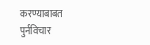करण्याबाबत पुर्नविचार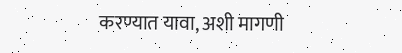करण्यात यावा, अशी मागणी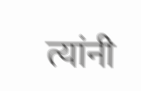त्यांनी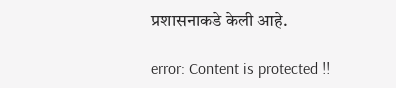प्रशासनाकडे केली आहे.

error: Content is protected !!